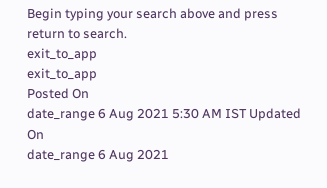Begin typing your search above and press return to search.
exit_to_app
exit_to_app
Posted On
date_range 6 Aug 2021 5:30 AM IST Updated On
date_range 6 Aug 2021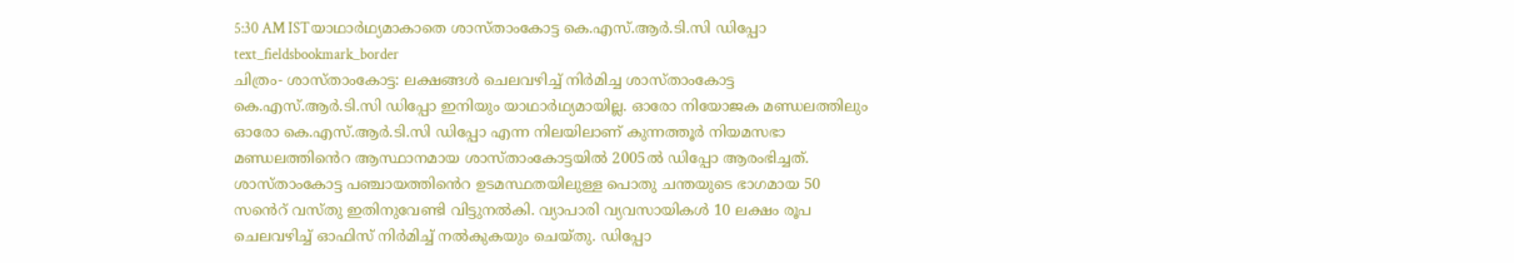5:30 AM ISTയാഥാർഥ്യമാകാതെ ശാസ്താംകോട്ട കെ.എസ്.ആർ.ടി.സി ഡിപ്പോ
text_fieldsbookmark_border
ചിത്രം- ശാസ്താംകോട്ട: ലക്ഷങ്ങൾ ചെലവഴിച്ച് നിർമിച്ച ശാസ്താംകോട്ട കെ.എസ്.ആർ.ടി.സി ഡിപ്പോ ഇനിയും യാഥാർഥ്യമായില്ല. ഓരോ നിയോജക മണ്ഡലത്തിലും ഓരോ കെ.എസ്.ആർ.ടി.സി ഡിപ്പോ എന്ന നിലയിലാണ് കുന്നത്തൂർ നിയമസഭാ മണ്ഡലത്തിൻെറ ആസ്ഥാനമായ ശാസ്താംകോട്ടയിൽ 2005ൽ ഡിപ്പോ ആരംഭിച്ചത്. ശാസ്താംകോട്ട പഞ്ചായത്തിൻെറ ഉടമസ്ഥതയിലുള്ള പൊതു ചന്തയുടെ ഭാഗമായ 50 സൻെറ് വസ്തു ഇതിനുവേണ്ടി വിട്ടുനൽകി. വ്യാപാരി വ്യവസായികൾ 10 ലക്ഷം രൂപ ചെലവഴിച്ച് ഓഫിസ് നിർമിച്ച് നൽകുകയും ചെയ്തു. ഡിപ്പോ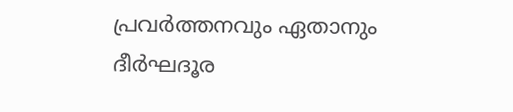പ്രവർത്തനവും ഏതാനും ദീർഘദൂര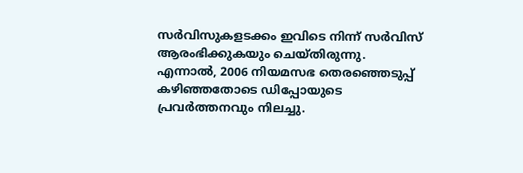സർവിസുകളടക്കം ഇവിടെ നിന്ന് സർവിസ് ആരംഭിക്കുകയും ചെയ്തിരുന്നു. എന്നാൽ, 2006 നിയമസഭ തെരഞ്ഞെടുപ്പ് കഴിഞ്ഞതോടെ ഡിപ്പോയുടെ പ്രവർത്തനവും നിലച്ചു.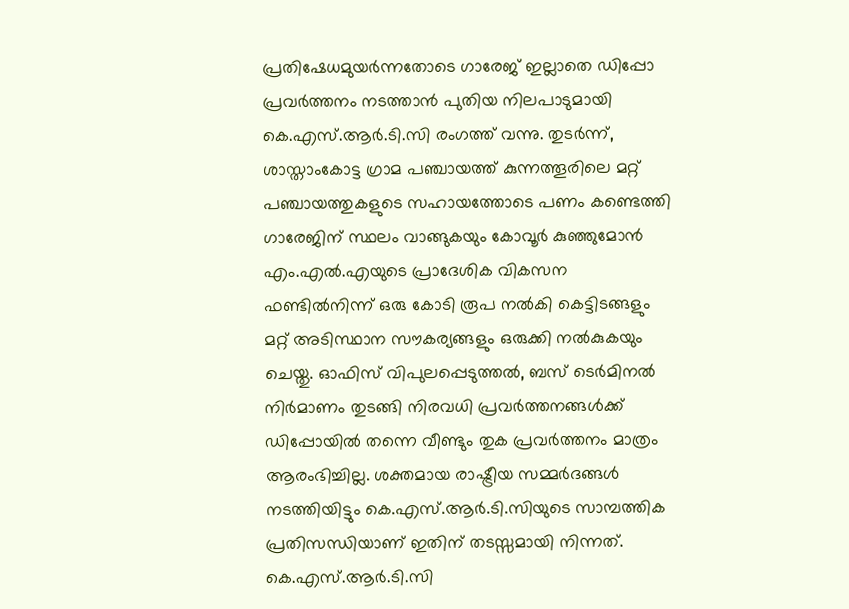പ്രതിഷേധമുയർന്നതോടെ ഗാരേജ് ഇല്ലാതെ ഡിപ്പോ പ്രവർത്തനം നടത്താൻ പുതിയ നിലപാടുമായി കെ.എസ്.ആർ.ടി.സി രംഗത്ത് വന്നു. തുടർന്ന്, ശാസ്താംകോട്ട ഗ്രാമ പഞ്ചായത്ത് കുന്നത്തൂരിലെ മറ്റ് പഞ്ചായത്തുകളുടെ സഹായത്തോടെ പണം കണ്ടെത്തി ഗാരേജിന് സ്ഥലം വാങ്ങുകയും കോവൂർ കുഞ്ഞുമോൻ എം.എൽ.എയുടെ പ്രാദേശിക വികസന ഫണ്ടിൽനിന്ന് ഒരു കോടി രൂപ നൽകി കെട്ടിടങ്ങളും മറ്റ് അടിസ്ഥാന സൗകര്യങ്ങളും ഒരുക്കി നൽകുകയും ചെയ്തു. ഓഫിസ് വിപുലപ്പെടുത്തൽ, ബസ് ടെർമിനൽ നിർമാണം തുടങ്ങി നിരവധി പ്രവർത്തനങ്ങൾക്ക് ഡിപ്പോയിൽ തന്നെ വീണ്ടും തുക പ്രവർത്തനം മാത്രം ആരംഭിച്ചില്ല. ശക്തമായ രാഷ്ട്രീയ സമ്മർദങ്ങൾ നടത്തിയിട്ടും കെ.എസ്.ആർ.ടി.സിയുടെ സാമ്പത്തിക പ്രതിസന്ധിയാണ് ഇതിന് തടസ്സമായി നിന്നത്. കെ.എസ്.ആർ.ടി.സി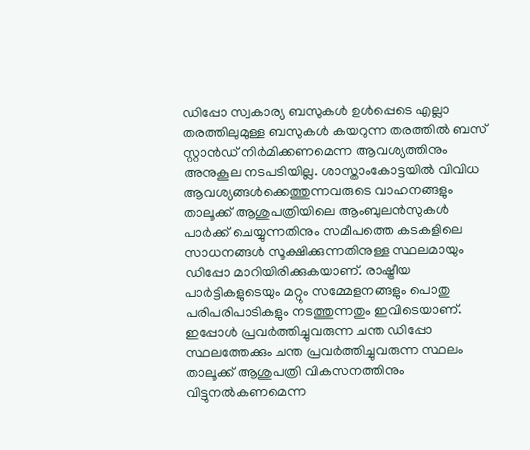ഡിപ്പോ സ്വകാര്യ ബസുകൾ ഉൾപ്പെടെ എല്ലാ തരത്തിലുമുള്ള ബസുകൾ കയറുന്ന തരത്തിൽ ബസ് സ്റ്റാൻഡ് നിർമിക്കണമെന്ന ആവശ്യത്തിനും അനുകൂല നടപടിയില്ല. ശാസ്താംകോട്ടയിൽ വിവിധ ആവശ്യങ്ങൾക്കെത്തുന്നവരുടെ വാഹനങ്ങളും താലൂക്ക് ആശുപത്രിയിലെ ആംബുലൻസുകൾ പാർക്ക് ചെയ്യുന്നതിനും സമീപത്തെ കടകളിലെ സാധനങ്ങൾ സൂക്ഷിക്കുന്നതിനുള്ള സ്ഥലമായും ഡിപ്പോ മാറിയിരിക്കുകയാണ്. രാഷ്ട്രീയ പാർട്ടികളുടെയും മറ്റും സമ്മേളനങ്ങളും പൊതു പരിപരിപാടികളും നടത്തുന്നതും ഇവിടെയാണ്. ഇപ്പോൾ പ്രവർത്തിച്ചുവരുന്ന ചന്ത ഡിപ്പോ സ്ഥലത്തേക്കും ചന്ത പ്രവർത്തിച്ചുവരുന്ന സ്ഥലം താലൂക്ക് ആശുപത്രി വികസനത്തിനും വിട്ടുനൽകണമെന്ന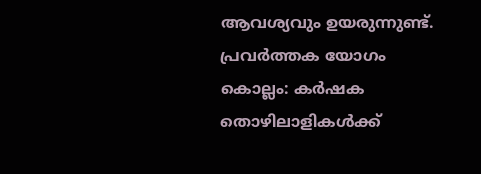ആവശ്യവും ഉയരുന്നുണ്ട്. പ്രവർത്തക യോഗം കൊല്ലം: കർഷക തൊഴിലാളികൾക്ക്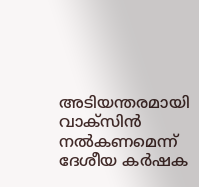അടിയന്തരമായി വാക്സിൻ നൽകണമെന്ന് ദേശീയ കർഷക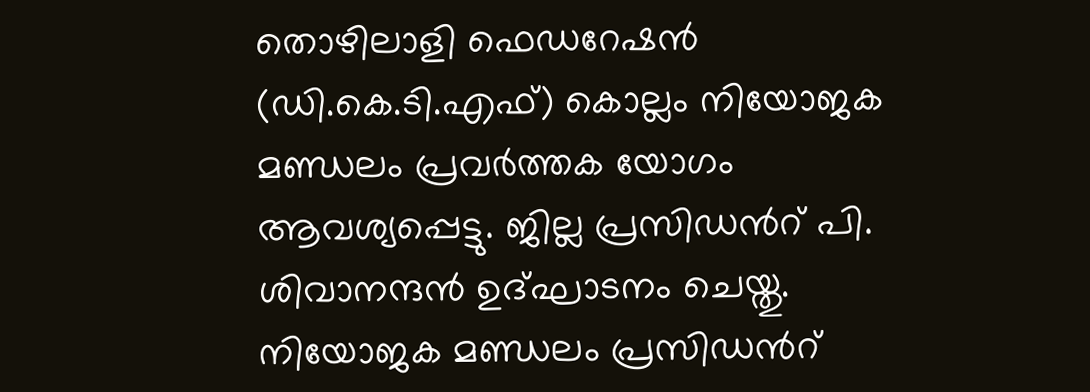തൊഴിലാളി ഫെഡറേഷൻ (ഡി.കെ.ടി.എഫ്) കൊല്ലം നിയോജക മണ്ഡലം പ്രവർത്തക യോഗം ആവശ്യപ്പെട്ടു. ജില്ല പ്രസിഡൻറ് പി. ശിവാനന്ദൻ ഉദ്ഘാടനം ചെയ്തു. നിയോജക മണ്ഡലം പ്രസിഡൻറ്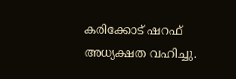കരിക്കോട് ഷറഫ് അധ്യക്ഷത വഹിച്ചു.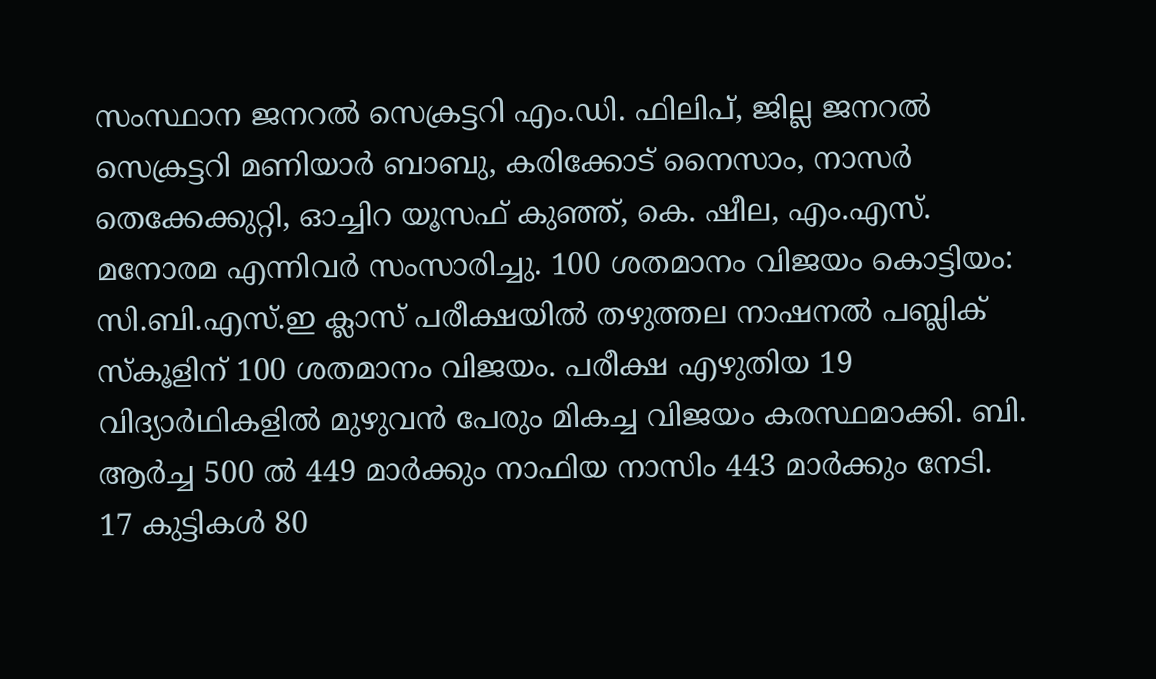സംസ്ഥാന ജനറൽ സെക്രട്ടറി എം.ഡി. ഫിലിപ്, ജില്ല ജനറൽ സെക്രട്ടറി മണിയാർ ബാബു, കരിക്കോട് നൈസാം, നാസർ തെക്കേക്കുറ്റി, ഓച്ചിറ യൂസഫ് കുഞ്ഞ്, കെ. ഷീല, എം.എസ്. മനോരമ എന്നിവർ സംസാരിച്ചു. 100 ശതമാനം വിജയം കൊട്ടിയം: സി.ബി.എസ്.ഇ ക്ലാസ് പരീക്ഷയിൽ തഴുത്തല നാഷനൽ പബ്ലിക് സ്കൂളിന് 100 ശതമാനം വിജയം. പരീക്ഷ എഴുതിയ 19 വിദ്യാർഥികളിൽ മുഴുവൻ പേരും മികച്ച വിജയം കരസ്ഥമാക്കി. ബി. ആർച്ച 500 ൽ 449 മാർക്കും നാഫിയ നാസിം 443 മാർക്കും നേടി. 17 കുട്ടികൾ 80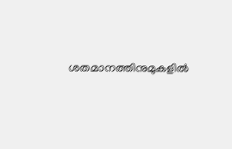ശതമാനത്തിനുമുകളിൽ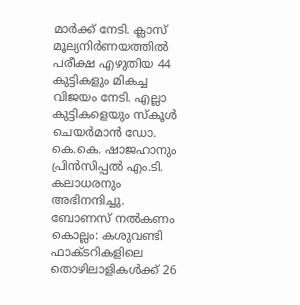മാർക്ക് നേടി. ക്ലാസ് മൂല്യനിർണയത്തിൽ പരീക്ഷ എഴുതിയ 44 കുട്ടികളും മികച്ച വിജയം നേടി. എല്ലാ കുട്ടികളെയും സ്കൂൾ ചെയർമാൻ ഡോ. കെ.കെ. ഷാജഹാനും പ്രിൻസിപ്പൽ എം.ടി. കലാധരനും അഭിനന്ദിച്ചു. ബോണസ് നൽകണം കൊല്ലം: കശുവണ്ടി ഫാക്ടറികളിലെ തൊഴിലാളികൾക്ക് 26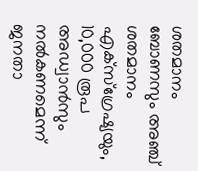ശതമാനം ബോണസും അഞ്ച് ശതമാനം എക്സ്ഗ്രേഷ്യയും, 10,000 രൂപ അഡ്വാൻസും നൽകണമെന്ന് ജനതാ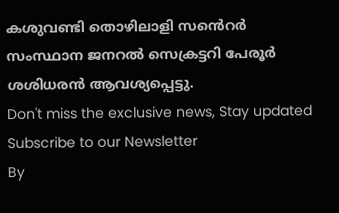കശുവണ്ടി തൊഴിലാളി സൻെറർ സംസ്ഥാന ജനറൽ സെക്രട്ടറി പേരൂർ ശശിധരൻ ആവശ്യപ്പെട്ടു.
Don't miss the exclusive news, Stay updated
Subscribe to our Newsletter
By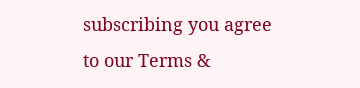subscribing you agree to our Terms &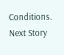Conditions.
Next Story